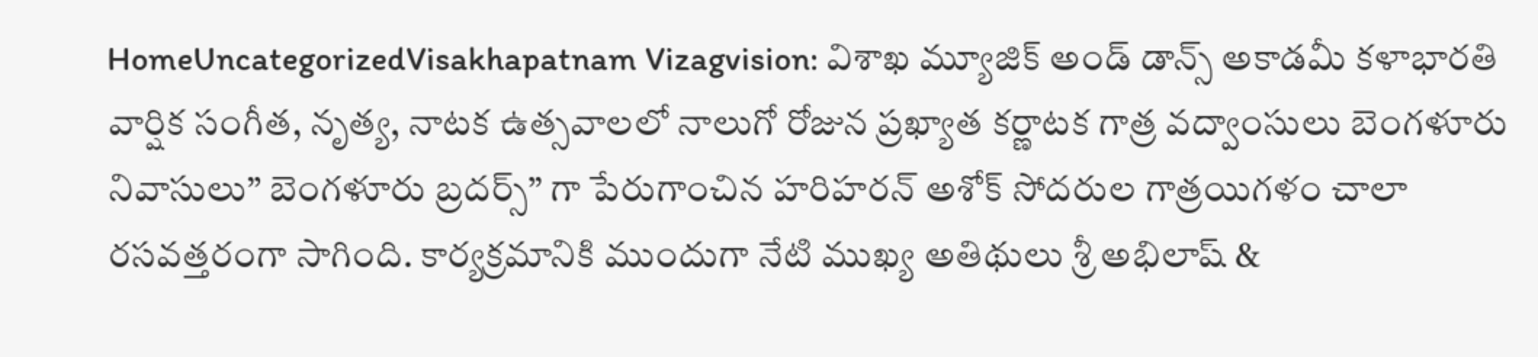HomeUncategorizedVisakhapatnam Vizagvision: విశాఖ మ్యూజిక్ అండ్ డాన్స్ అకాడమీ కళాభారతి వార్షిక సంగీత, నృత్య, నాటక ఉత్సవాలలో నాలుగో రోజున ప్రఖ్యాత కర్ణాటక గాత్ర వద్వాంసులు బెంగళూరు నివాసులు” బెంగళూరు బ్రదర్స్” గా పేరుగాంచిన హరిహరన్ అశోక్ సోదరుల గాత్రయిగళం చాలా రసవత్తరంగా సాగింది. కార్యక్రమానికి ముందుగా నేటి ముఖ్య అతిథులు శ్రీ అభిలాష్ &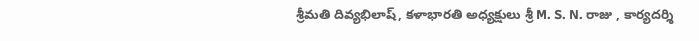శ్రీమతి దివ్యభిలాష్, కళాభారతి అధ్యక్షులు శ్రీ M. S. N. రాజు , కార్యదర్శి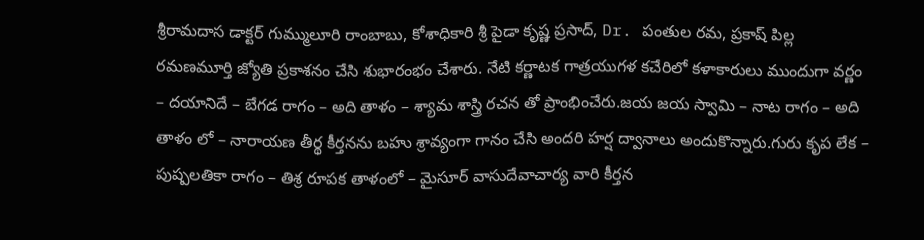శ్రీరామదాస డాక్టర్ గుమ్ములూరి రాంబాబు, కోశాధికారి శ్రీ పైడా కృష్ణ ప్రసాద్, Dr. పంతుల రమ, ప్రకాష్ పిల్ల రమణమూర్తి జ్యోతి ప్రకాశనం చేసి శుభారంభం చేశారు. నేటి కర్ణాటక గాత్రయుగళ కచేరిలో కళాకారులు ముందుగా వర్ణం – దయానిదే – బేగడ రాగం – అది తాళం – శ్యామ శాస్త్రి రచన తో ప్రాంభించేరు.జయ జయ స్వామి – నాట రాగం – అది తాళం లో – నారాయణ తీర్థ కీర్తనను బహు శ్రావ్యంగా గానం చేసి అందరి హర్ష ద్వానాలు అందుకొన్నారు.గురు కృప లేక – పుష్పలతికా రాగం – తిశ్ర రూపక తాళంలో – మైసూర్ వాసుదేవాచార్య వారి కీర్తన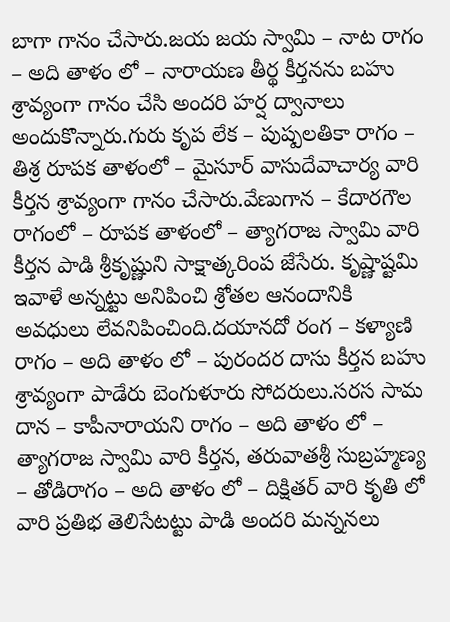బాగా గానం చేసారు.జయ జయ స్వామి – నాట రాగం – అది తాళం లో – నారాయణ తీర్థ కీర్తనను బహు శ్రావ్యంగా గానం చేసి అందరి హర్ష ద్వానాలు అందుకొన్నారు.గురు కృప లేక – పుష్పలతికా రాగం – తిశ్ర రూపక తాళంలో – మైసూర్ వాసుదేవాచార్య వారి కీర్తన శ్రావ్యంగా గానం చేసారు.వేణుగాన – కేదారగౌల రాగంలో – రూపక తాళంలో – త్యాగరాజ స్వామి వారి కీర్తన పాడి శ్రీకృష్ణుని సాక్షాత్కరింప జేసేరు. కృష్ణాష్టమి ఇవాళే అన్నట్టు అనిపించి శ్రోతల ఆనందానికి అవధులు లేవనిపించింది.దయానదో రంగ – కళ్యాణి రాగం – అది తాళం లో – పురందర దాసు కీర్తన బహు శ్రావ్యంగా పాడేరు బెంగుళూరు సోదరులు.సరస సామ దాన – కాపీనారాయని రాగం – అది తాళం లో – త్యాగరాజ స్వామి వారి కీర్తన, తరువాతశ్రీ సుబ్రహ్మణ్య – తోడిరాగం – అది తాళం లో – దిక్షితర్ వారి కృతి లో వారి ప్రతిభ తెలిసేటట్టు పాడి అందరి మన్ననలు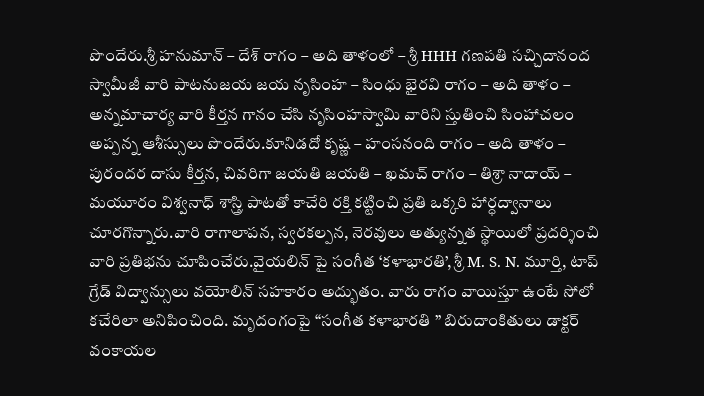పొందేరు.శ్రీ హనుమాన్ – దేశ్ రాగం – అది తాళంలో – శ్రీ HHH గణపతి సచ్చిదానంద స్వామీజీ వారి పాటనుజయ జయ నృసింహ – సింధు భైరవి రాగం – అది తాళం – అన్నమాచార్య వారి కీర్తన గానం చేసి నృసింహస్వామి వారిని స్తుతించి సింహాచలం అప్పన్న ఆశీస్సులు పొందేరు.కూనిడదో కృష్ణ – హంసనంది రాగం – అది తాళం – పురందర దాసు కీర్తన, చివరిగా జయతి జయతి – ఖమచ్ రాగం – తిశ్రా నాదాయ్ – మయూరం విశ్వనాధ్ శాస్త్రి పాటతో కాచేరి రక్తి కట్టించి ప్రతి ఒక్కరి హార్ధద్వానాలు చూరగొన్నారు.వారి రాగాలాపన, స్వరకల్పన, నెరవులు అత్యున్నత స్థాయిలో ప్రదర్శించి వారి ప్రతిభను చూపించేరు.వైయలిన్ పై సంగీత ‘కళాభారతి’, శ్రీ M. S. N. మూర్తి, టాప్ గ్రేడ్ విద్వాన్సులు వయోలిన్ సహకారం అద్భుతం. వారు రాగం వాయిస్తూ ఉంటే సోలో కచేరిలా అనిపించింది. మృదంగంపై “సంగీత కళాభారతి ” బిరుదాంకితులు డాక్టర్ వంకాయల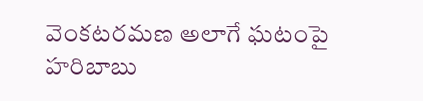వెంకటరమణ అలాగే ఘటంపై హరిబాబు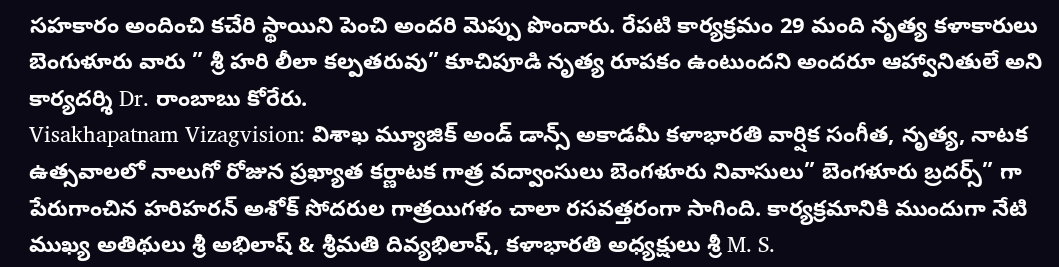సహకారం అందించి కచేరి స్థాయిని పెంచి అందరి మెప్పు పొందారు. రేపటి కార్యక్రమం 29 మంది నృత్య కళాకారులు బెంగుళూరు వారు ” శ్రీ హరి లీలా కల్పతరువు” కూచిపూడి నృత్య రూపకం ఉంటుందని అందరూ ఆహ్వానితులే అని కార్యదర్శి Dr. రాంబాబు కోరేరు.
Visakhapatnam Vizagvision: విశాఖ మ్యూజిక్ అండ్ డాన్స్ అకాడమీ కళాభారతి వార్షిక సంగీత, నృత్య, నాటక ఉత్సవాలలో నాలుగో రోజున ప్రఖ్యాత కర్ణాటక గాత్ర వద్వాంసులు బెంగళూరు నివాసులు” బెంగళూరు బ్రదర్స్” గా పేరుగాంచిన హరిహరన్ అశోక్ సోదరుల గాత్రయిగళం చాలా రసవత్తరంగా సాగింది. కార్యక్రమానికి ముందుగా నేటి ముఖ్య అతిథులు శ్రీ అభిలాష్ & శ్రీమతి దివ్యభిలాష్, కళాభారతి అధ్యక్షులు శ్రీ M. S.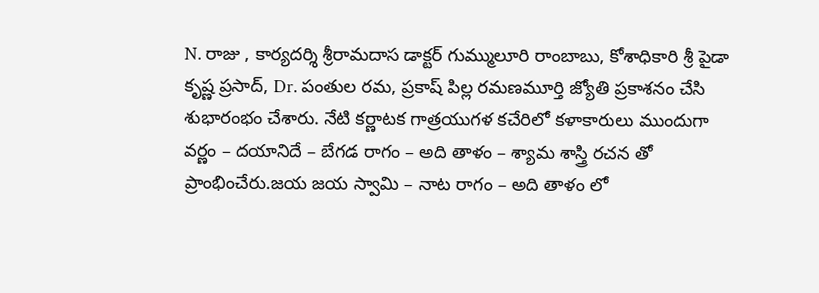N. రాజు , కార్యదర్శి శ్రీరామదాస డాక్టర్ గుమ్ములూరి రాంబాబు, కోశాధికారి శ్రీ పైడా కృష్ణ ప్రసాద్, Dr. పంతుల రమ, ప్రకాష్ పిల్ల రమణమూర్తి జ్యోతి ప్రకాశనం చేసి శుభారంభం చేశారు. నేటి కర్ణాటక గాత్రయుగళ కచేరిలో కళాకారులు ముందుగా వర్ణం – దయానిదే – బేగడ రాగం – అది తాళం – శ్యామ శాస్త్రి రచన తో ప్రాంభించేరు.జయ జయ స్వామి – నాట రాగం – అది తాళం లో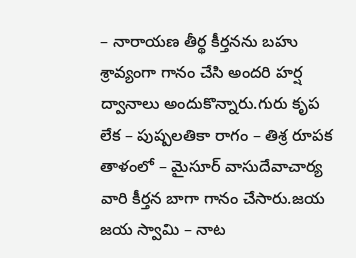– నారాయణ తీర్థ కీర్తనను బహు శ్రావ్యంగా గానం చేసి అందరి హర్ష ద్వానాలు అందుకొన్నారు.గురు కృప లేక – పుష్పలతికా రాగం – తిశ్ర రూపక తాళంలో – మైసూర్ వాసుదేవాచార్య వారి కీర్తన బాగా గానం చేసారు.జయ జయ స్వామి – నాట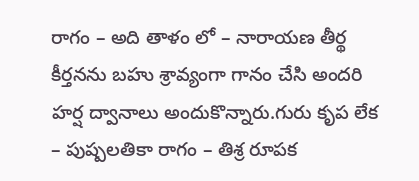రాగం – అది తాళం లో – నారాయణ తీర్థ కీర్తనను బహు శ్రావ్యంగా గానం చేసి అందరి హర్ష ద్వానాలు అందుకొన్నారు.గురు కృప లేక – పుష్పలతికా రాగం – తిశ్ర రూపక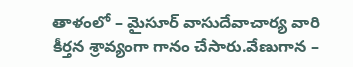తాళంలో – మైసూర్ వాసుదేవాచార్య వారి కీర్తన శ్రావ్యంగా గానం చేసారు.వేణుగాన –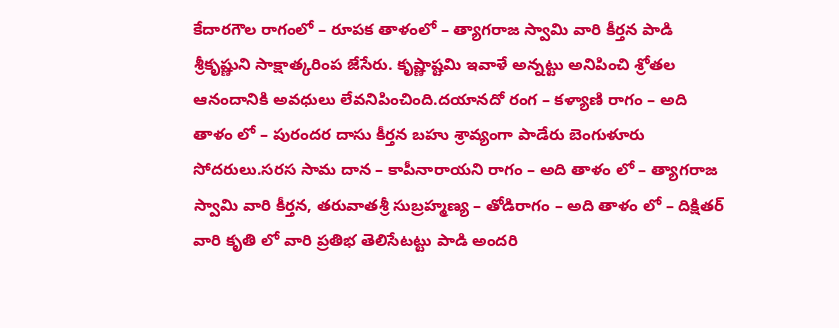కేదారగౌల రాగంలో – రూపక తాళంలో – త్యాగరాజ స్వామి వారి కీర్తన పాడి శ్రీకృష్ణుని సాక్షాత్కరింప జేసేరు. కృష్ణాష్టమి ఇవాళే అన్నట్టు అనిపించి శ్రోతల ఆనందానికి అవధులు లేవనిపించింది.దయానదో రంగ – కళ్యాణి రాగం – అది తాళం లో – పురందర దాసు కీర్తన బహు శ్రావ్యంగా పాడేరు బెంగుళూరు సోదరులు.సరస సామ దాన – కాపీనారాయని రాగం – అది తాళం లో – త్యాగరాజ స్వామి వారి కీర్తన, తరువాతశ్రీ సుబ్రహ్మణ్య – తోడిరాగం – అది తాళం లో – దిక్షితర్ వారి కృతి లో వారి ప్రతిభ తెలిసేటట్టు పాడి అందరి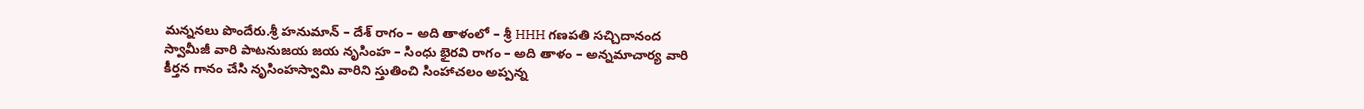మన్ననలు పొందేరు.శ్రీ హనుమాన్ – దేశ్ రాగం – అది తాళంలో – శ్రీ HHH గణపతి సచ్చిదానంద స్వామీజీ వారి పాటనుజయ జయ నృసింహ – సింధు భైరవి రాగం – అది తాళం – అన్నమాచార్య వారి కీర్తన గానం చేసి నృసింహస్వామి వారిని స్తుతించి సింహాచలం అప్పన్న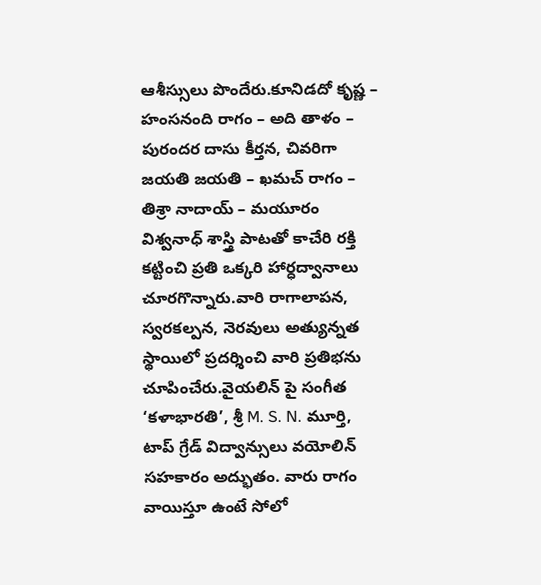ఆశీస్సులు పొందేరు.కూనిడదో కృష్ణ – హంసనంది రాగం – అది తాళం – పురందర దాసు కీర్తన, చివరిగా జయతి జయతి – ఖమచ్ రాగం – తిశ్రా నాదాయ్ – మయూరం విశ్వనాధ్ శాస్త్రి పాటతో కాచేరి రక్తి కట్టించి ప్రతి ఒక్కరి హార్ధద్వానాలు చూరగొన్నారు.వారి రాగాలాపన, స్వరకల్పన, నెరవులు అత్యున్నత స్థాయిలో ప్రదర్శించి వారి ప్రతిభను చూపించేరు.వైయలిన్ పై సంగీత ‘కళాభారతి’, శ్రీ M. S. N. మూర్తి, టాప్ గ్రేడ్ విద్వాన్సులు వయోలిన్ సహకారం అద్భుతం. వారు రాగం వాయిస్తూ ఉంటే సోలో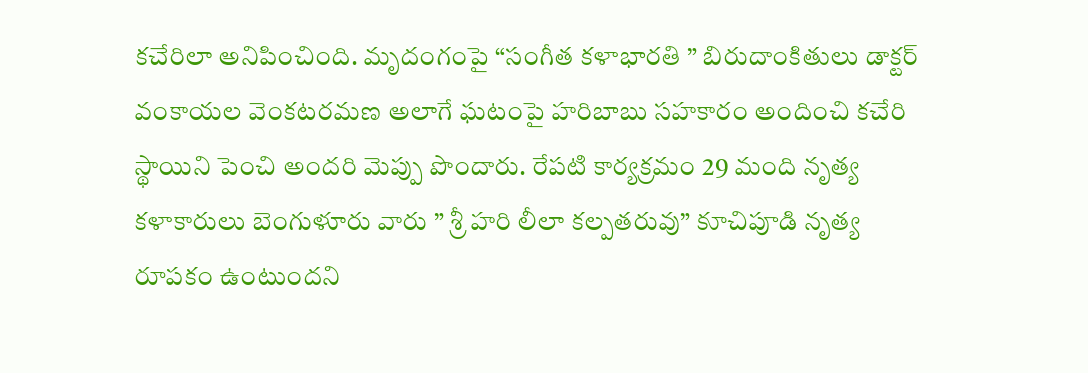కచేరిలా అనిపించింది. మృదంగంపై “సంగీత కళాభారతి ” బిరుదాంకితులు డాక్టర్ వంకాయల వెంకటరమణ అలాగే ఘటంపై హరిబాబు సహకారం అందించి కచేరి స్థాయిని పెంచి అందరి మెప్పు పొందారు. రేపటి కార్యక్రమం 29 మంది నృత్య కళాకారులు బెంగుళూరు వారు ” శ్రీ హరి లీలా కల్పతరువు” కూచిపూడి నృత్య రూపకం ఉంటుందని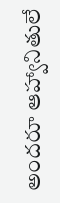అందరూ ఆహ్వానితులే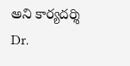అని కార్యదర్శి Dr.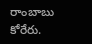రాంబాబు కోరేరు.